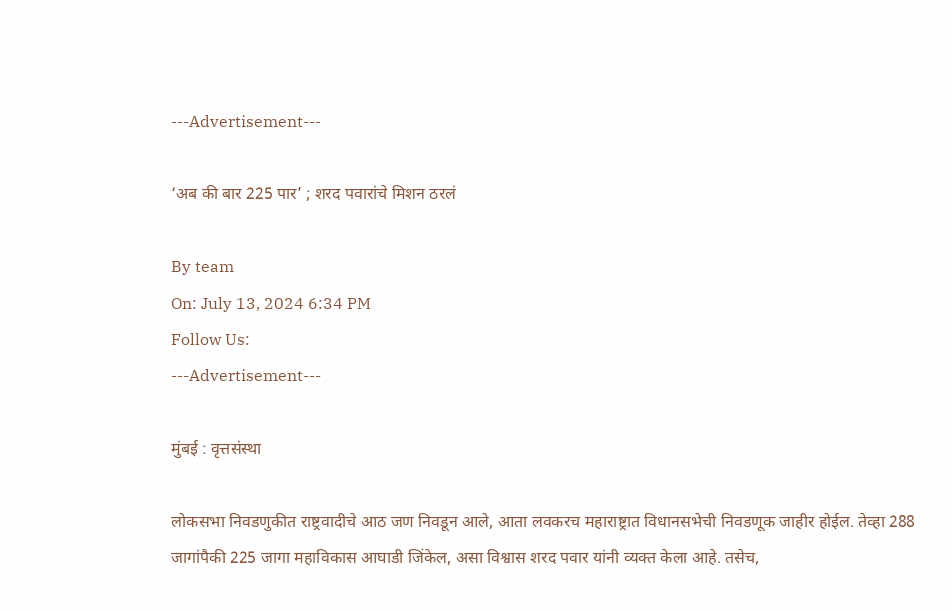---Advertisement---

‘अब की बार 225 पार’ ; शरद पवारांचे मिशन ठरलं

By team
On: July 13, 2024 6:34 PM
Follow Us:
---Advertisement---

मुंबई : वृत्तसंस्था

लोकसभा निवडणुकीत राष्ट्रवादीचे आठ जण निवडून आले, आता लवकरच महाराष्ट्रात विधानसभेची निवडणूक जाहीर होईल. तेव्हा 288 जागांपैकी 225 जागा महाविकास आघाडी जिंकेल, असा विश्वास शरद पवार यांनी व्यक्त केला आहे. तसेच,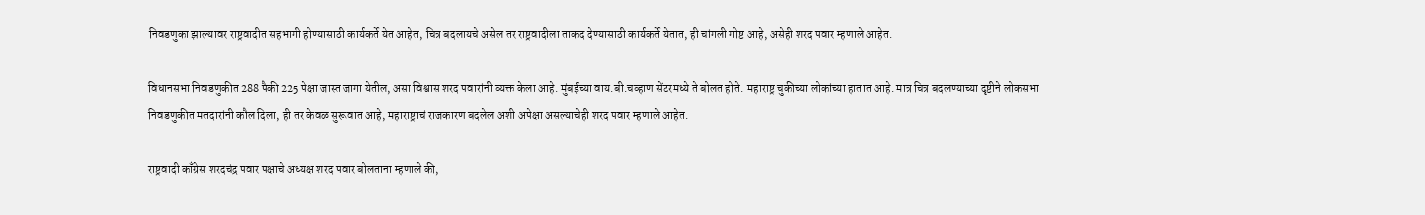निवडणुका झाल्यावर राष्ट्रवादीत सहभागी होण्यासाठी कार्यकर्ते येत आहेत, चित्र बदलायचे असेल तर राष्ट्रवादीला ताकद देण्यासाठी कार्यकर्ते येतात, ही चांगली गोष्ट आहे, असेही शरद पवार म्हणाले आहेत.

विधानसभा निवडणुकीत 288 पैकी 225 पेक्षा जास्त जागा येतील, असा विश्वास शरद पवारांनी व्यक्त केला आहे. मुंबईच्या वाय.बी.चव्हाण सेंटरमध्ये ते बोलत होते. महाराष्ट्र चुकीच्या लोकांच्या हातात आहे. मात्र चित्र बदलण्याच्या दृष्टीने लोकसभा निवडणुकीत मतदारांनी कौल दिला, ही तर केवळ सुरूवात आहे, महाराष्ट्राचं राजकारण बदलेल अशी अपेक्षा असल्याचेही शरद पवार म्हणाले आहेत.

राष्ट्रवादी काँग्रेस शरदचंद्र पवार पक्षाचे अध्यक्ष शरद पवार बोलताना म्हणाले की,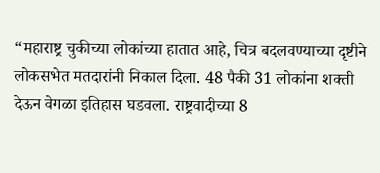“महाराष्ट्र चुकीच्या लोकांच्या हातात आहे, चित्र बदलवण्याच्या दृष्टीने लोकसभेत मतदारांनी निकाल दिला. 48 पैकी 31 लोकांना शक्ती देऊन वेगळा इतिहास घडवला. राष्ट्रवादीच्या 8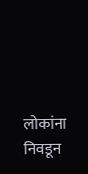लोकांना निवडून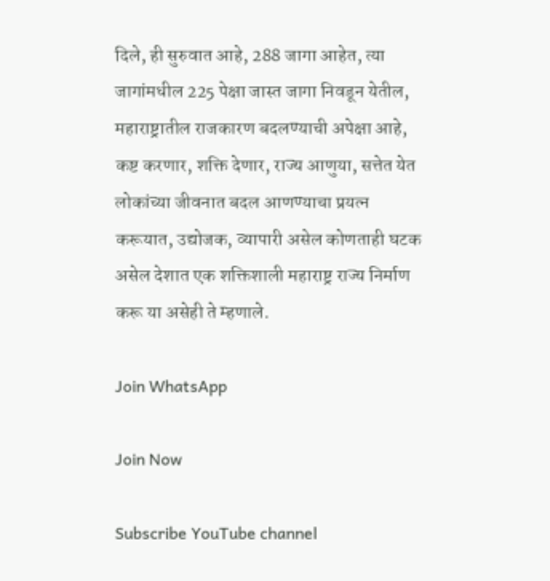दिले, ही सुरुवात आहे, 288 जागा आहेत, त्या जागांमधील 225 पेक्षा जास्त जागा निवडून येतील, महाराष्ट्रातील राजकारण बदलण्याची अपेक्षा आहे, कष्ट करणार, शक्ति देणार, राज्य आणुया, सत्तेत येत लोकांच्या जीवनात बदल आणण्याचा प्रयत्न करूयात, उद्योजक, व्यापारी असेल कोणताही घटक असेल देशात एक शक्तिशाली महाराष्ट्र राज्य निर्माण करू या असेही ते म्हणाले.

Join WhatsApp

Join Now

Subscribe YouTube channel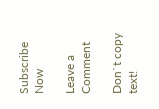Subscribe Now

Leave a Comment

Don`t copy text!